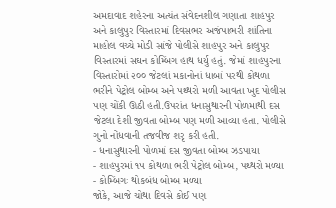અમદાવાદ શહેરના અત્યંત સંવેદનશીલ ગણાતા શાહપુર અને કાલુપુર વિસ્તારમાં દિવસભર અજંપાભરી શાંતિના માહોલ વચ્ચે મોડી સાંજે પોલીસે શાહપુર અને કાલુપુર વિસ્તારમાં સઘન કોમ્બિંગ હાથ ધર્યુ હતું. જેમાં શાહપુરના વિસ્તારોમાં ૨૦૦ જેટલાં મકાનોનાં ધાબાં પરથી કોથળા ભરીને પેટ્રોલ બોમ્બ અને પથ્થરો મળી આવતા ખુદ પોલીસ પણ ચોંકી ઊઠી હતી.ઉપરાંત ધનાસુથારની પોળમાથી દસ જેટલા દેશી જીવતા બોમ્બ પણ મળી આવ્યા હતા. પોલીસે ગુનો નોંધવાની તજવીજ શરૃ કરી હતી.
- ધનાસુથારની પોળમાં દસ જીવતા બોમ્બ ઝડપાયા
- શાહપુરમાં ૧૫ કોથળા ભરી પેટ્રોલ બોમ્બ, પથ્થરો મળ્યા
- કોમ્બિંગઃ થોકબંધ બોમ્બ મળ્યા
જોકે, આજે ચોથા દિવસે કોઈ પણ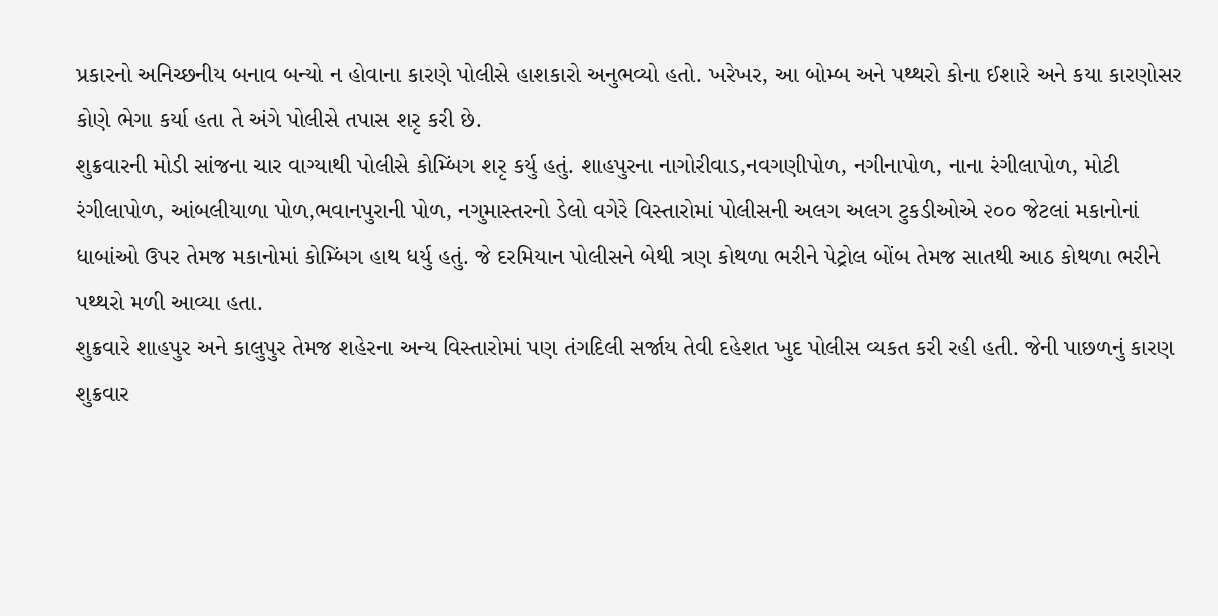પ્રકારનો અનિચ્છનીય બનાવ બન્યો ન હોવાના કારણે પોલીસે હાશકારો અનુભવ્યો હતો. ખરેખર, આ બોમ્બ અને પથ્થરો કોના ઈશારે અને કયા કારણોસર કોણે ભેગા કર્યા હતા તે અંગે પોલીસે તપાસ શરૃ કરી છે.
શુક્રવારની મોડી સાંજના ચાર વાગ્યાથી પોલીસે કોમ્બિંગ શરૃ કર્યુ હતું. શાહપુરના નાગોરીવાડ,નવગણીપોળ, નગીનાપોળ, નાના રંગીલાપોળ, મોટી રંગીલાપોળ, આંબલીયાળા પોળ,ભવાનપુરાની પોળ, નગુમાસ્તરનો ડેલો વગેરે વિસ્તારોમાં પોલીસની અલગ અલગ ટુકડીઓએ ૨૦૦ જેટલાં મકાનોનાં ધાબાંઓ ઉપર તેમજ મકાનોમાં કોમ્બિંગ હાથ ધર્યુ હતું. જે દરમિયાન પોલીસને બેથી ત્રણ કોથળા ભરીને પેટ્રોલ બોંબ તેમજ સાતથી આઠ કોથળા ભરીને પથ્થરો મળી આવ્યા હતા.
શુક્રવારે શાહપુર અને કાલુપુર તેમજ શહેરના અન્ય વિસ્તારોમાં પણ તંગદિલી સર્જાય તેવી દહેશત ખુદ પોલીસ વ્યકત કરી રહી હતી. જેની પાછળનું કારણ શુક્રવાર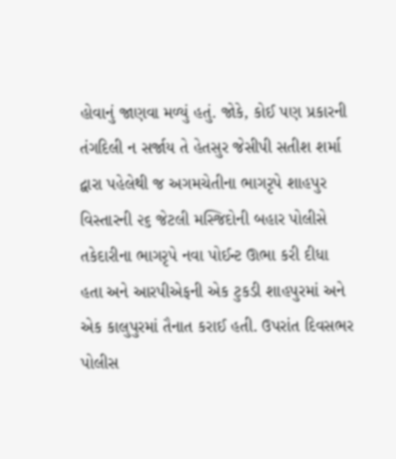હોવાનું જાણવા મળ્યું હતું. જોકે, કોઈ પણ પ્રકારની તંગદિલી ન સર્જાય તે હેતસુર જેસીપી સતીશ શર્મા દ્વારા પહેલેથી જ અગમચેતીના ભાગરૃપે શાહપુર વિસ્તારની ૨૬ જેટલી મસ્જિદોની બહાર પોલીસે તકેદારીના ભાગરૃપે નવા પોઈન્ટ ઊભા કરી દીધા હતા અને આરપીએફની એક ટુકડી શાહપુરમાં અને એક કાલુપુરમાં તૈનાત કરાઈ હતી. ઉપરાંત દિવસભર પોલીસ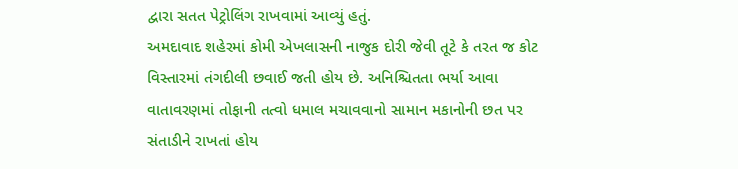દ્વારા સતત પેટ્રોલિંગ રાખવામાં આવ્યું હતું.
અમદાવાદ શહેરમાં કોમી એખલાસની નાજુક દોરી જેવી તૂટે કે તરત જ કોટ વિસ્તારમાં તંગદીલી છવાઈ જતી હોય છે. અનિશ્ચિતતા ભર્યા આવા વાતાવરણમાં તોફાની તત્વો ધમાલ મચાવવાનો સામાન મકાનોની છત પર સંતાડીને રાખતાં હોય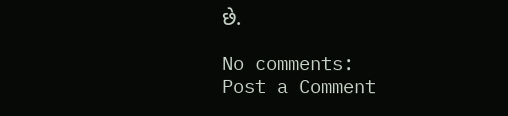છે.

No comments:
Post a Comment